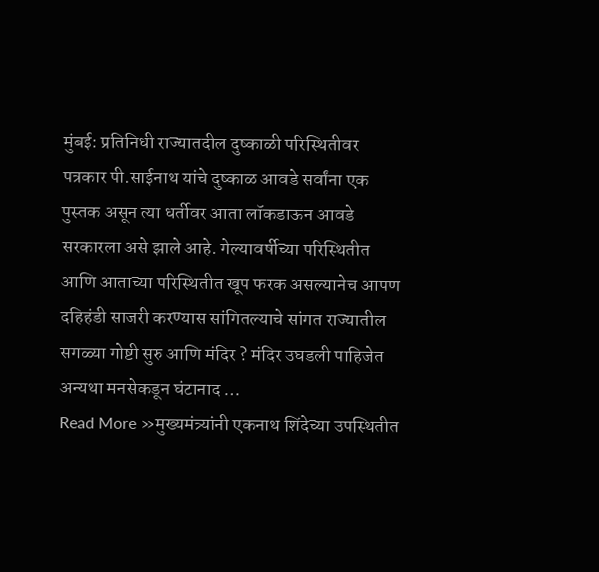मुंबई: प्रतिनिधी राज्यातदील दुष्काळी परिस्थितीवर पत्रकार पी.साईनाथ यांचे दुष्काळ आवडे सर्वांना एक पुस्तक असून त्या धर्तीवर आता लॉकडाऊन आवडे सरकारला असे झाले आहे. गेल्यावर्षीच्या परिस्थितीत आणि आताच्या परिस्थितीत खूप फरक असल्यानेच आपण दहिहंडी साजरी करण्यास सांगितल्याचे सांगत राज्यातील सगळ्या गोष्टी सुरु आणि मंदिर ? मंदिर उघडली पाहिजेत अन्यथा मनसेकडून घंटानाद …
Read More »मुख्यमंत्र्यांनी एकनाथ शिंदेच्या उपस्थितीत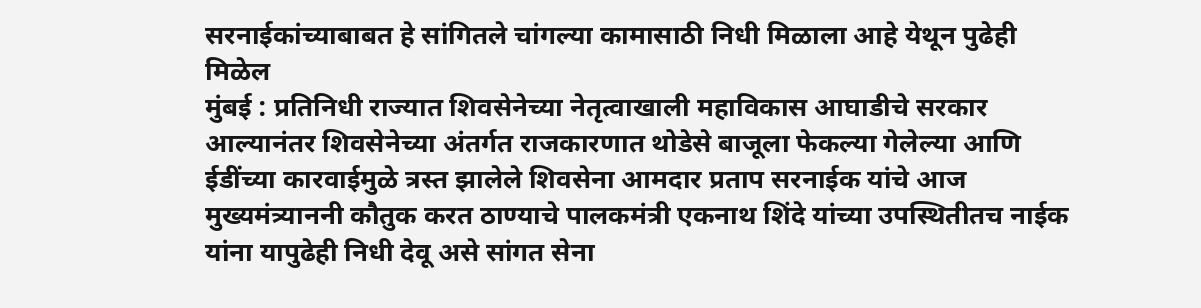सरनाईकांच्याबाबत हे सांगितले चांगल्या कामासाठी निधी मिळाला आहे येथून पुढेही मिळेल
मुंबई : प्रतिनिधी राज्यात शिवसेनेच्या नेतृत्वाखाली महाविकास आघाडीचे सरकार आल्यानंतर शिवसेनेच्या अंतर्गत राजकारणात थोडेसे बाजूला फेकल्या गेलेल्या आणि ईडींच्या कारवाईमुळे त्रस्त झालेले शिवसेना आमदार प्रताप सरनाईक यांचे आज मुख्यमंत्र्याननी कौतुक करत ठाण्याचे पालकमंत्री एकनाथ शिंदे यांच्या उपस्थितीतच नाईक यांना यापुढेही निधी देवू असे सांगत सेना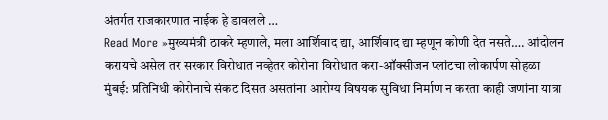अंतर्गत राजकारणात नाईक हे डावलले …
Read More »मुख्यमंत्री ठाकरे म्हणाले, मला आर्शिवाद द्या, आर्शिवाद द्या म्हणून कोणी देत नसते…. आंदोलन करायचे असेल तर सरकार विरोधात नव्हेतर कोरोना विरोधात करा-ऑक्सीजन प्लांटचा लोकार्पण सोहळा
मुंबई: प्रतिनिधी कोरोनाचे संकट दिसत असतांना आरोग्य विषयक सुविधा निर्माण न करता काही जणांना यात्रा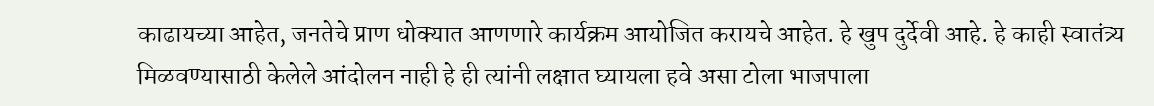काढायच्या आहेत, जनतेचे प्राण धोक्यात आणणारे कार्यक्रम आयोजित करायचे आहेत. हे खुप दुर्देवी आहे. हे काही स्वातंत्र्य मिळवण्यासाठी केलेले आंदोलन नाही हे ही त्यांनी लक्षात घ्यायला हवे असा टोला भाजपाला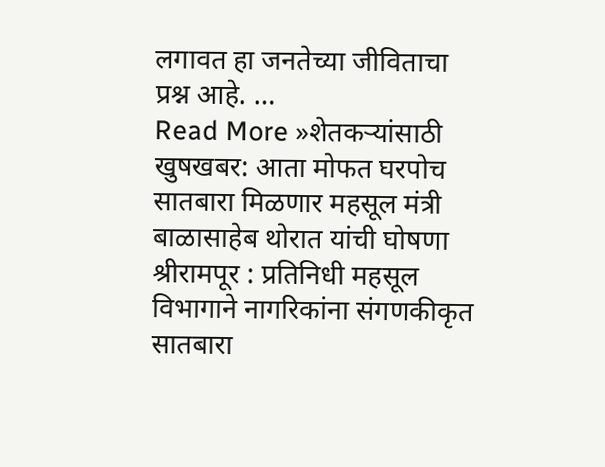लगावत हा जनतेच्या जीविताचा प्रश्न आहे. …
Read More »शेतकऱ्यांसाठी खुषखबर: आता मोफत घरपोच सातबारा मिळणार महसूल मंत्री बाळासाहेब थोरात यांची घोषणा
श्रीरामपूर : प्रतिनिधी महसूल विभागाने नागरिकांना संगणकीकृत सातबारा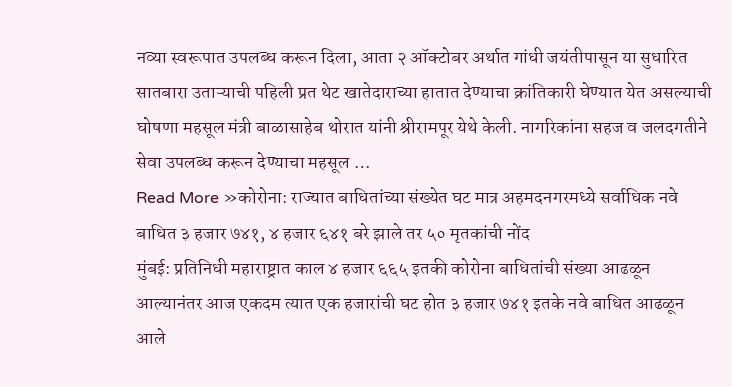नव्या स्वरूपात उपलब्ध करून दिला, आता २ ऑक्टोबर अर्थात गांधी जयंतीपासून या सुधारित सातबारा उताऱ्याची पहिली प्रत थेट खातेदाराच्या हातात देण्याचा क्रांतिकारी घेण्यात येत असल्याची घोषणा महसूल मंत्री बाळासाहेब थोरात यांनी श्रीरामपूर येथे केली. नागरिकांना सहज व जलदगतीने सेवा उपलब्ध करून देण्याचा महसूल …
Read More »कोरोना: राज्यात बाधितांच्या संख्येत घट मात्र अहमदनगरमध्ये सर्वाधिक नवे बाधित ३ हजार ७४१, ४ हजार ६४१ बरे झाले तर ५० मृतकांची नोंद
मुंबई: प्रतिनिधी महाराष्ट्रात काल ४ हजार ६६५ इतकी कोरोना बाधितांची संख्या आढळून आल्यानंतर आज एकदम त्यात एक हजारांची घट होत ३ हजार ७४१ इतके नवे बाधित आढळून आले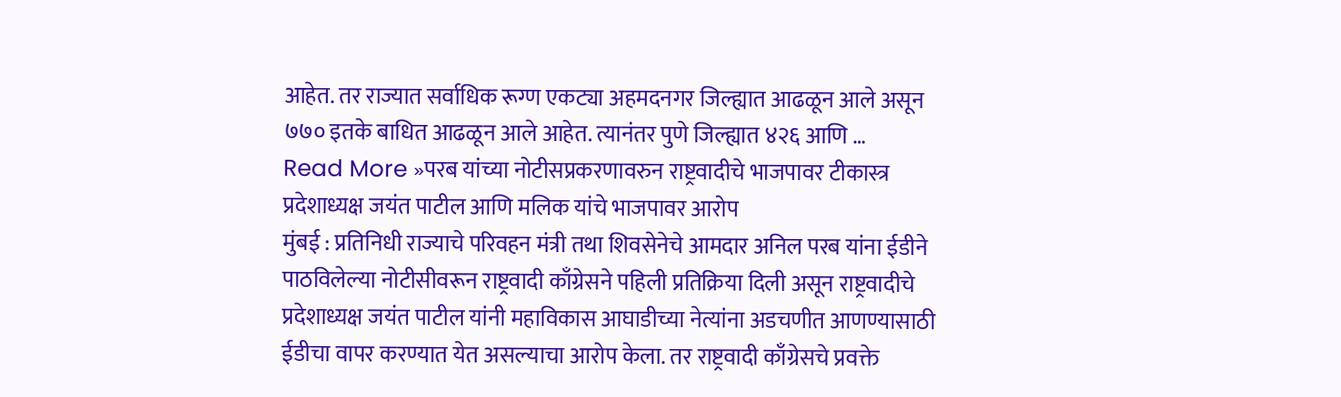आहेत. तर राज्यात सर्वाधिक रूग्ण एकट्या अहमदनगर जिल्ह्यात आढळून आले असून ७७० इतके बाधित आढळून आले आहेत. त्यानंतर पुणे जिल्ह्यात ४२६ आणि …
Read More »परब यांच्या नोटीसप्रकरणावरुन राष्ट्रवादीचे भाजपावर टीकास्त्र प्रदेशाध्यक्ष जयंत पाटील आणि मलिक यांचे भाजपावर आरोप
मुंबई : प्रतिनिधी राज्याचे परिवहन मंत्री तथा शिवसेनेचे आमदार अनिल परब यांना ईडीने पाठविलेल्या नोटीसीवरून राष्ट्रवादी काँग्रेसने पहिली प्रतिक्रिया दिली असून राष्ट्रवादीचे प्रदेशाध्यक्ष जयंत पाटील यांनी महाविकास आघाडीच्या नेत्यांना अडचणीत आणण्यासाठी ईडीचा वापर करण्यात येत असल्याचा आरोप केला. तर राष्ट्रवादी काँग्रेसचे प्रवक्ते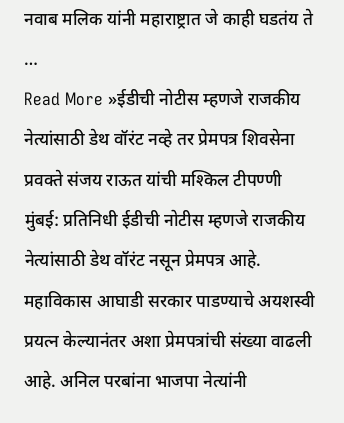नवाब मलिक यांनी महाराष्ट्रात जे काही घडतंय ते …
Read More »ईडीची नोटीस म्हणजे राजकीय नेत्यांसाठी डेथ वॉरंट नव्हे तर प्रेमपत्र शिवसेना प्रवक्ते संजय राऊत यांची मश्किल टीपण्णी
मुंबई: प्रतिनिधी ईडीची नोटीस म्हणजे राजकीय नेत्यांसाठी डेथ वॉरंट नसून प्रेमपत्र आहे. महाविकास आघाडी सरकार पाडण्याचे अयशस्वी प्रयत्न केल्यानंतर अशा प्रेमपत्रांची संख्या वाढली आहे. अनिल परबांना भाजपा नेत्यांनी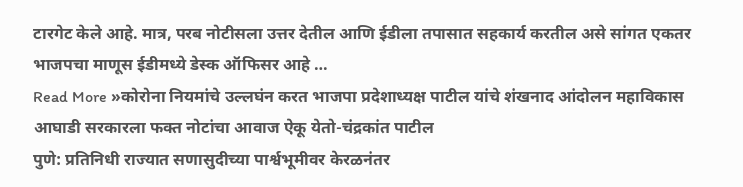टारगेट केले आहे. मात्र, परब नोटीसला उत्तर देतील आणि ईडीला तपासात सहकार्य करतील असे सांगत एकतर भाजपचा माणूस ईडीमध्ये डेस्क ऑफिसर आहे …
Read More »कोरोना नियमांचे उल्लघंन करत भाजपा प्रदेशाध्यक्ष पाटील यांचे शंखनाद आंदोलन महाविकास आघाडी सरकारला फक्त नोटांचा आवाज ऐकू येतो-चंद्रकांत पाटील
पुणे: प्रतिनिधी राज्यात सणासुदीच्या पार्श्वभूमीवर केरळनंतर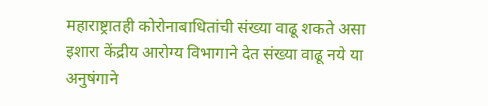महाराष्ट्रातही कोरोनाबाधितांची संख्या वाढू शकते असा इशारा केंद्रीय आरोग्य विभागाने देत संख्या वाढू नये या अनुषंगाने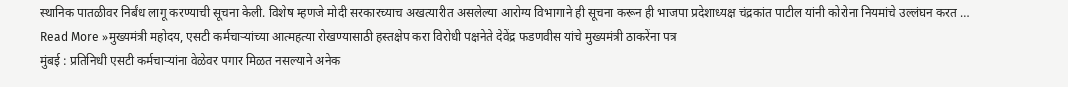स्थानिक पातळीवर निर्बंध लागू करण्याची सूचना केली. विशेष म्हणजे मोदी सरकारच्याच अखत्यारीत असलेल्या आरोग्य विभागाने ही सूचना करून ही भाजपा प्रदेशाध्यक्ष चंद्रकांत पाटील यांनी कोरोना नियमांचे उल्लंघन करत …
Read More »मुख्यमंत्री महोदय, एसटी कर्मचाऱ्यांच्या आत्महत्या रोखण्यासाठी हस्तक्षेप करा विरोधी पक्षनेते देवेंद्र फडणवीस यांचे मुख्यमंत्री ठाकरेंना पत्र
मुंबई : प्रतिनिधी एसटी कर्मचाऱ्यांना वेळेवर पगार मिळत नसल्याने अनेक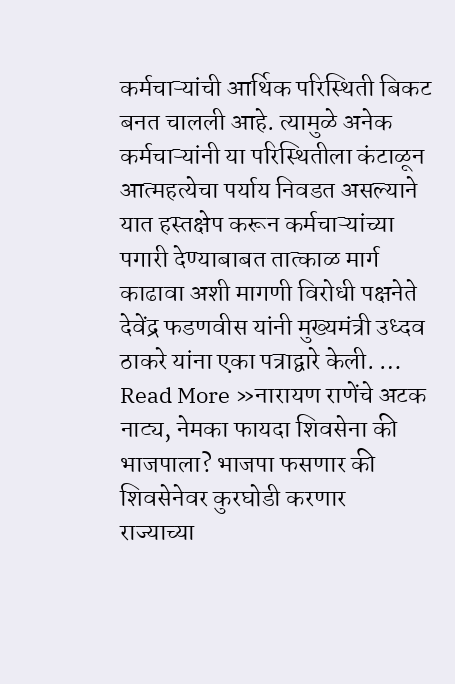कर्मचाऱ्यांची आर्थिक परिस्थिती बिकट बनत चालली आहे. त्यामुळे अनेक कर्मचाऱ्यांनी या परिस्थितीला कंटाळून आत्महत्येचा पर्याय निवडत असल्याने यात हस्तक्षेप करून कर्मचाऱ्यांच्या पगारी देण्याबाबत तात्काळ मार्ग काढावा अशी मागणी विरोधी पक्षनेते देवेंद्र फडणवीस यांनी मुख्यमंत्री उध्दव ठाकरे यांना एका पत्राद्वारे केली. …
Read More »नारायण राणेंचे अटक नाट्य, नेमका फायदा शिवसेना की भाजपाला? भाजपा फसणार की शिवसेनेवर कुरघोडी करणार
राज्याच्या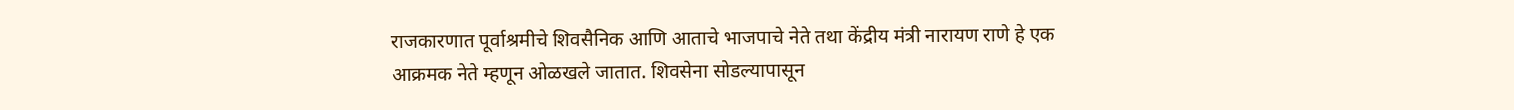राजकारणात पूर्वाश्रमीचे शिवसैनिक आणि आताचे भाजपाचे नेते तथा केंद्रीय मंत्री नारायण राणे हे एक आक्रमक नेते म्हणून ओळखले जातात. शिवसेना सोडल्यापासून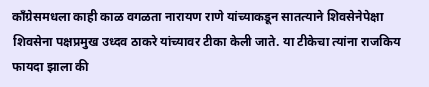काँग्रेसमधला काही काळ वगळता नारायण राणे यांच्याकडून सातत्याने शिवसेनेपेक्षा शिवसेना पक्षप्रमुख उध्दव ठाकरे यांच्यावर टीका केली जाते. या टीकेचा त्यांना राजकिय फायदा झाला की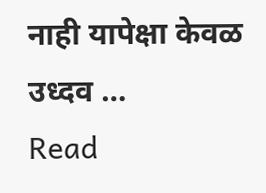नाही यापेक्षा केवळ उध्दव …
Read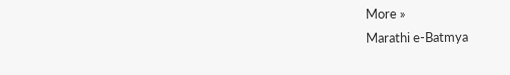More »
Marathi e-Batmya